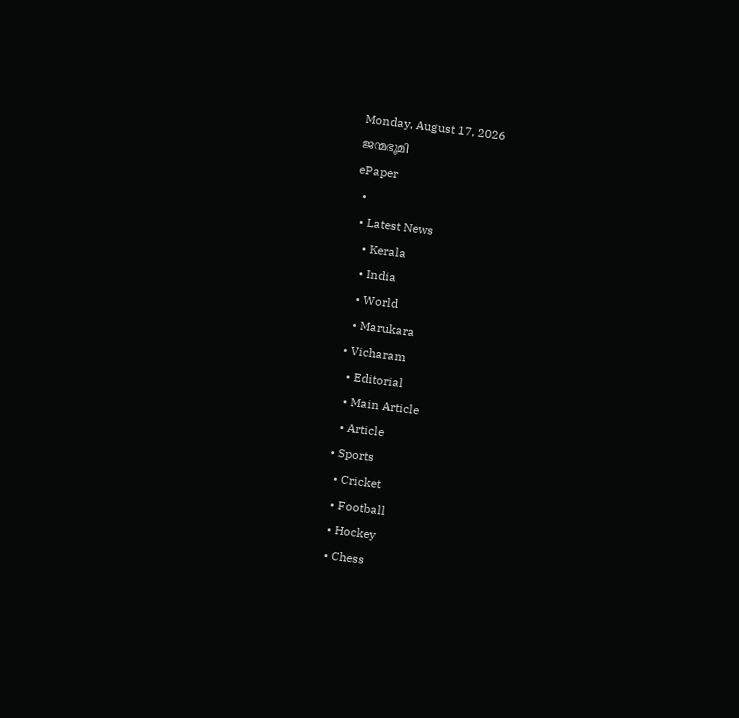Monday, August 17, 2026
ജന്മഭൂമി
ePaper
  •
  • Latest News
    • Kerala
    • India
    • World
    • Marukara
  • Vicharam
    • Editorial
    • Main Article
    • Article
  • Sports
    • Cricket
    • Football
    • Hockey
    • Chess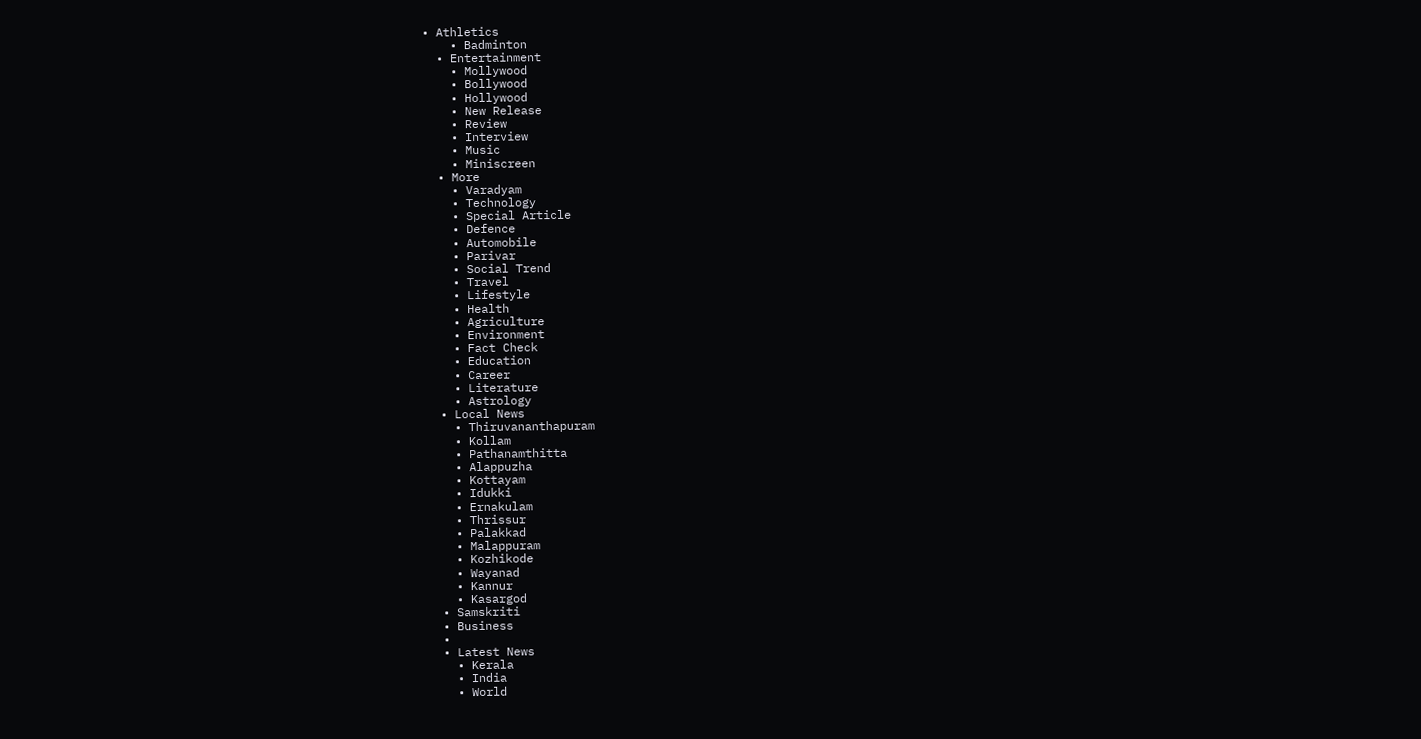• Athletics
    • Badminton
  • Entertainment
    • Mollywood
    • Bollywood
    • Hollywood
    • New Release
    • Review
    • Interview
    • Music
    • Miniscreen
  • More
    • Varadyam
    • Technology
    • Special Article
    • Defence
    • Automobile
    • Parivar
    • Social Trend
    • Travel
    • Lifestyle
    • Health
    • Agriculture
    • Environment
    • Fact Check
    • Education
    • Career
    • Literature
    • Astrology
  • Local News
    • Thiruvananthapuram
    • Kollam
    • Pathanamthitta
    • Alappuzha
    • Kottayam
    • Idukki
    • Ernakulam
    • Thrissur
    • Palakkad
    • Malappuram
    • Kozhikode
    • Wayanad
    • Kannur
    • Kasargod
  • Samskriti
  • Business
  •
  • Latest News
    • Kerala
    • India
    • World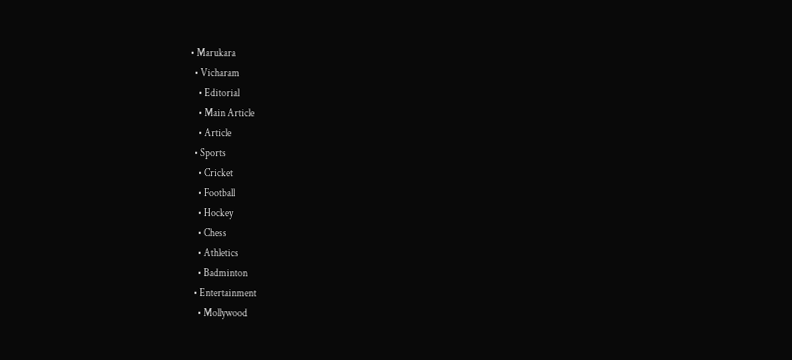• Marukara
  • Vicharam
    • Editorial
    • Main Article
    • Article
  • Sports
    • Cricket
    • Football
    • Hockey
    • Chess
    • Athletics
    • Badminton
  • Entertainment
    • Mollywood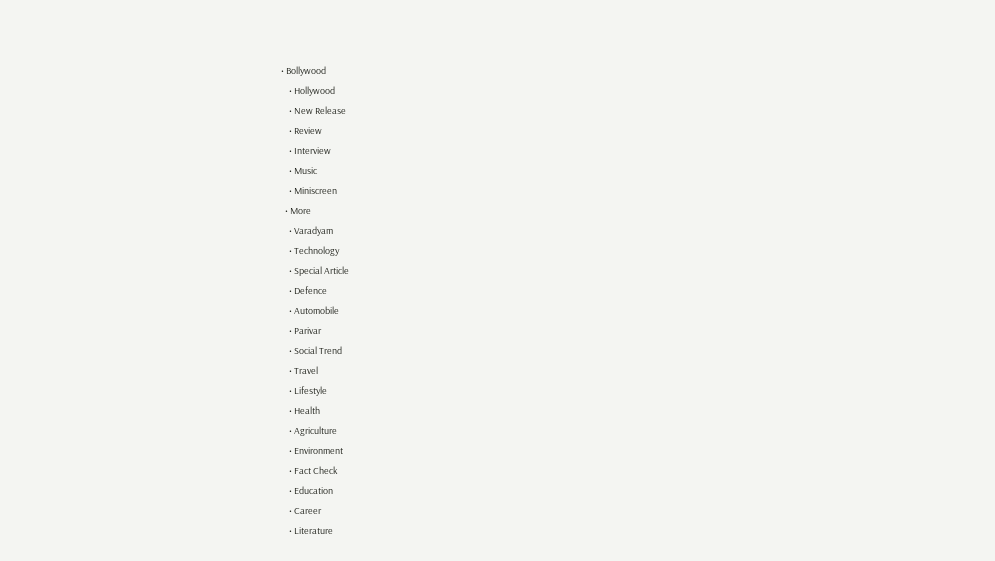• Bollywood
    • Hollywood
    • New Release
    • Review
    • Interview
    • Music
    • Miniscreen
  • More
    • Varadyam
    • Technology
    • Special Article
    • Defence
    • Automobile
    • Parivar
    • Social Trend
    • Travel
    • Lifestyle
    • Health
    • Agriculture
    • Environment
    • Fact Check
    • Education
    • Career
    • Literature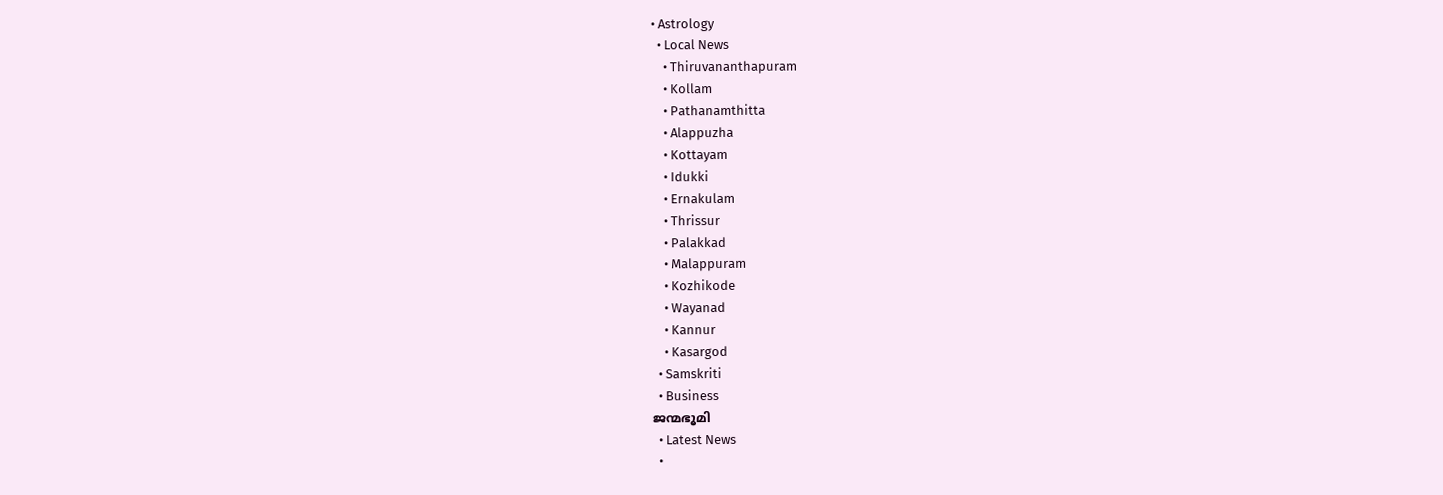• Astrology
  • Local News
    • Thiruvananthapuram
    • Kollam
    • Pathanamthitta
    • Alappuzha
    • Kottayam
    • Idukki
    • Ernakulam
    • Thrissur
    • Palakkad
    • Malappuram
    • Kozhikode
    • Wayanad
    • Kannur
    • Kasargod
  • Samskriti
  • Business
ജന്മഭൂമി
  • Latest News
  •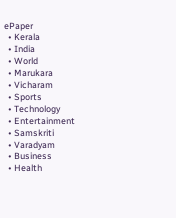ePaper
  • Kerala
  • India
  • World
  • Marukara
  • Vicharam
  • Sports
  • Technology
  • Entertainment
  • Samskriti
  • Varadyam
  • Business
  • Health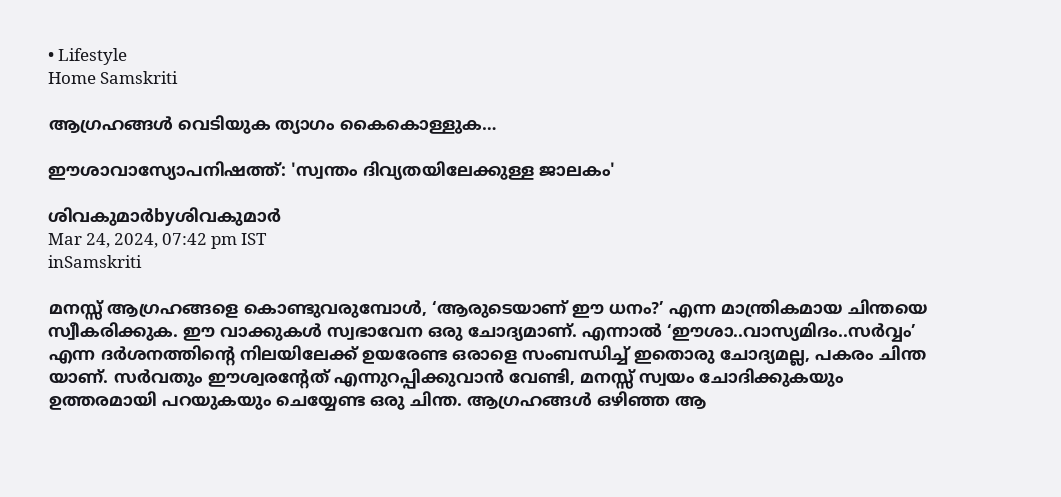• Lifestyle
Home Samskriti

ആഗ്രഹങ്ങള്‍ വെടിയുക ത്യാഗം കൈകൊള്ളുക…

ഈശാവാസ്യോപനിഷത്ത്: 'സ്വന്തം ദിവ്യതയിലേക്കുള്ള ജാലകം'

ശിവകുമാര്‍byശിവകുമാര്‍
Mar 24, 2024, 07:42 pm IST
inSamskriti

മനസ്സ് ആഗ്രഹങ്ങളെ കൊണ്ടുവരുമ്പോള്‍, ‘ആരുടെയാണ് ഈ ധനം?’ എന്ന മാന്ത്രികമായ ചിന്തയെ സ്വീകരിക്കുക. ഈ വാക്കുകള്‍ സ്വഭാവേന ഒരു ചോദ്യമാണ്. എന്നാല്‍ ‘ഈശാ..വാസ്യമിദം..സര്‍വ്വം’ എന്ന ദര്‍ശനത്തിന്റെ നിലയിലേക്ക് ഉയരേണ്ട ഒരാളെ സംബന്ധിച്ച് ഇതൊരു ചോദ്യമല്ല, പകരം ചിന്ത യാണ്. സര്‍വതും ഈശ്വരന്റേത് എന്നുറപ്പിക്കുവാന്‍ വേണ്ടി, മനസ്സ് സ്വയം ചോദിക്കുകയും ഉത്തരമായി പറയുകയും ചെയ്യേണ്ട ഒരു ചിന്ത. ആഗ്രഹങ്ങള്‍ ഒഴിഞ്ഞ ആ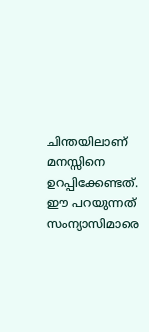ചിന്തയിലാണ് മനസ്സിനെ ഉറപ്പിക്കേണ്ടത്.
ഈ പറയുന്നത് സംന്യാസിമാരെ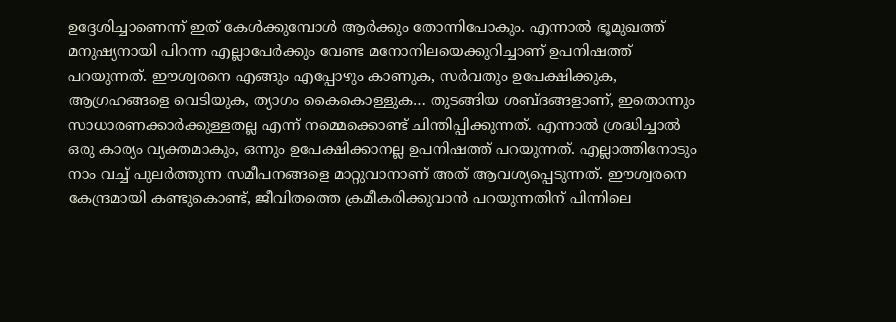ഉദ്ദേശിച്ചാണെന്ന് ഇത് കേള്‍ക്കുമ്പോള്‍ ആര്‍ക്കും തോന്നിപോകും. എന്നാല്‍ ഭൂമുഖത്ത് മനുഷ്യനായി പിറന്ന എല്ലാപേര്‍ക്കും വേണ്ട മനോനിലയെക്കുറിച്ചാണ് ഉപനിഷത്ത് പറയുന്നത്. ഈശ്വരനെ എങ്ങും എപ്പോഴും കാണുക, സര്‍വതും ഉപേക്ഷിക്കുക, ആഗ്രഹങ്ങളെ വെടിയുക, ത്യാഗം കൈകൊള്ളുക… തുടങ്ങിയ ശബ്ദങ്ങളാണ്, ഇതൊന്നും സാധാരണക്കാര്‍ക്കുള്ളതല്ല എന്ന് നമ്മെക്കൊണ്ട് ചിന്തിപ്പിക്കുന്നത്. എന്നാല്‍ ശ്രദ്ധിച്ചാല്‍ ഒരു കാര്യം വ്യക്തമാകും, ഒന്നും ഉപേക്ഷിക്കാനല്ല ഉപനിഷത്ത് പറയുന്നത്. എല്ലാത്തിനോടും നാം വച്ച് പുലര്‍ത്തുന്ന സമീപനങ്ങളെ മാറ്റുവാനാണ് അത് ആവശ്യപ്പെടുന്നത്. ഈശ്വരനെ കേന്ദ്രമായി കണ്ടുകൊണ്ട്, ജീവിതത്തെ ക്രമീകരിക്കുവാന്‍ പറയുന്നതിന് പിന്നിലെ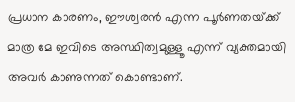പ്രധാന കാരണം, ഈശ്വരന്‍ എന്ന പൂര്‍ണതയ്‌ക്ക് മാത്ര മേ ഇവിടെ അസ്ഥിത്വമുള്ളൂ എന്ന് വ്യക്തമായി അവര്‍ കാണുന്നത് കൊണ്ടാണ്.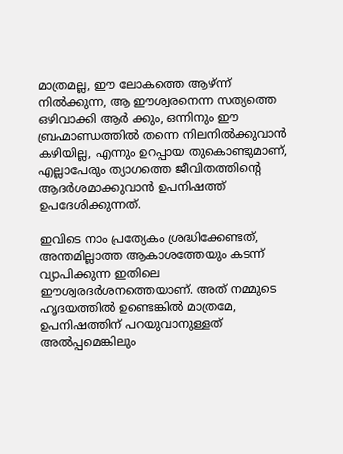മാത്രമല്ല, ഈ ലോകത്തെ ആഴ്ന്ന് നില്‍ക്കുന്ന, ആ ഈശ്വരനെന്ന സത്യത്തെ ഒഴിവാക്കി ആര്‍ ക്കും, ഒന്നിനും ഈ ബ്രഹ്മാണ്ഡത്തില്‍ തന്നെ നിലനില്‍ക്കുവാന്‍ കഴിയില്ല, എന്നും ഉറപ്പായ തുകൊണ്ടുമാണ്, എല്ലാപേരും ത്യാഗത്തെ ജീവിതത്തിന്റെ ആദര്‍ശമാക്കുവാന്‍ ഉപനിഷത്ത് ഉപദേശിക്കുന്നത്.

ഇവിടെ നാം പ്രത്യേകം ശ്രദ്ധിക്കേണ്ടത്, അന്തമില്ലാത്ത ആകാശത്തേയും കടന്ന് വ്യാപിക്കുന്ന ഇതിലെ ഈശ്വരദര്‍ശനത്തെയാണ്. അത് നമ്മുടെ ഹൃദയത്തില്‍ ഉണ്ടെങ്കില്‍ മാത്രമേ, ഉപനിഷത്തിന് പറയുവാനുള്ളത് അല്‍പ്പമെങ്കിലും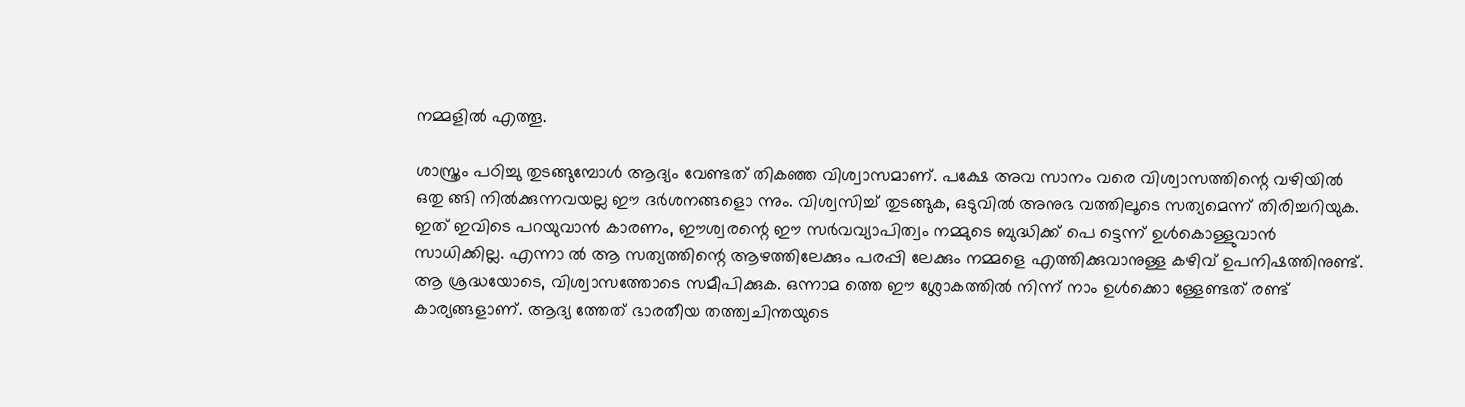നമ്മളില്‍ എത്തൂ.

ശാസ്ത്രം പഠിച്ചു തുടങ്ങുമ്പോള്‍ ആദ്യം വേണ്ടത് തികഞ്ഞ വിശ്വാസമാണ്. പക്ഷേ അവ സാനം വരെ വിശ്വാസത്തിന്റെ വഴിയില്‍ ഒതു ങ്ങി നില്‍ക്കുന്നവയല്ല ഈ ദര്‍ശനങ്ങളൊ ന്നും. വിശ്വസിച്ച് തുടങ്ങുക, ഒടുവില്‍ അനുഭ വത്തിലൂടെ സത്യമെന്ന് തിരിച്ചറിയുക. ഇത് ഇവിടെ പറയുവാന്‍ കാരണം, ഈശ്വരന്റെ ഈ സര്‍വവ്യാപിത്വം നമ്മുടെ ബുദ്ധിക്ക് പെ ട്ടെന്ന് ഉള്‍കൊള്ളുവാന്‍ സാധിക്കില്ല. എന്നാ ല്‍ ആ സത്യത്തിന്റെ ആഴത്തിലേക്കും പരപ്പി ലേക്കും നമ്മളെ എത്തിക്കുവാനുള്ള കഴിവ് ഉപനിഷത്തിനുണ്ട്. ആ ശ്രദ്ധയോടെ, വിശ്വാസത്തോടെ സമീപിക്കുക. ഒന്നാമ ത്തെ ഈ ശ്ലോകത്തില്‍ നിന്ന് നാം ഉള്‍ക്കൊ ള്ളേണ്ടത് രണ്ട് കാര്യങ്ങളാണ്. ആദ്യ ത്തേത് ഭാരതീയ തത്ത്വചിന്തയുടെ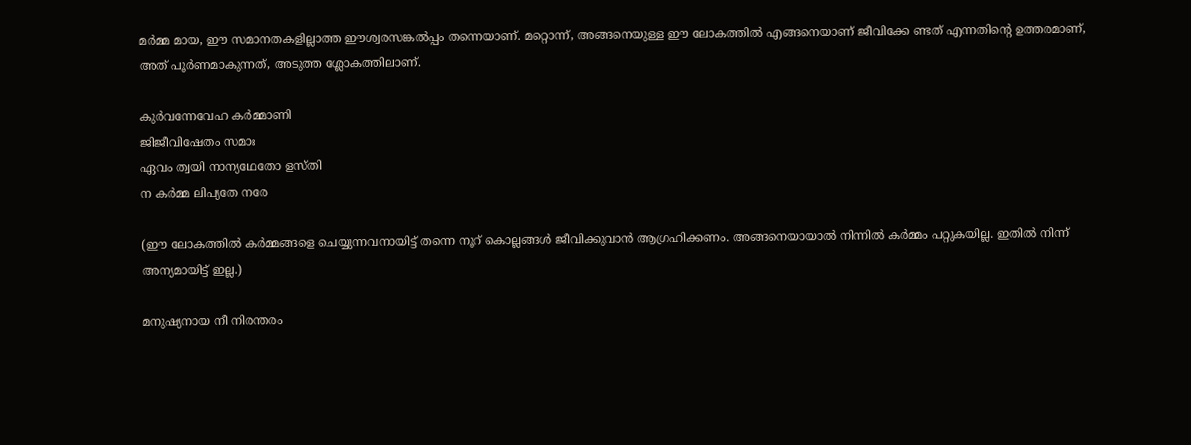മര്‍മ്മ മായ, ഈ സമാനതകളില്ലാത്ത ഈശ്വരസങ്കല്‍പ്പം തന്നെയാണ്. മറ്റൊന്ന്, അങ്ങനെയുള്ള ഈ ലോകത്തില്‍ എങ്ങനെയാണ് ജീവിക്കേ ണ്ടത് എന്നതിന്റെ ഉത്തരമാണ്, അത് പൂര്‍ണമാകുന്നത്, അടുത്ത ശ്ലോകത്തിലാണ്.

കുര്‍വന്നേവേഹ കര്‍മ്മാണി
ജിജീവിഷേതം സമാഃ
ഏവം ത്വയി നാന്യഥേതോ ളസ്തി
ന കര്‍മ്മ ലിപ്യതേ നരേ

(ഈ ലോകത്തില്‍ കര്‍മ്മങ്ങളെ ചെയ്യുന്നവനായിട്ട് തന്നെ നൂറ് കൊല്ലങ്ങള്‍ ജീവിക്കുവാന്‍ ആഗ്രഹിക്കണം. അങ്ങനെയായാല്‍ നിന്നില്‍ കര്‍മ്മം പറ്റുകയില്ല. ഇതില്‍ നിന്ന് അന്യമായിട്ട് ഇല്ല.)

മനുഷ്യനായ നീ നിരന്തരം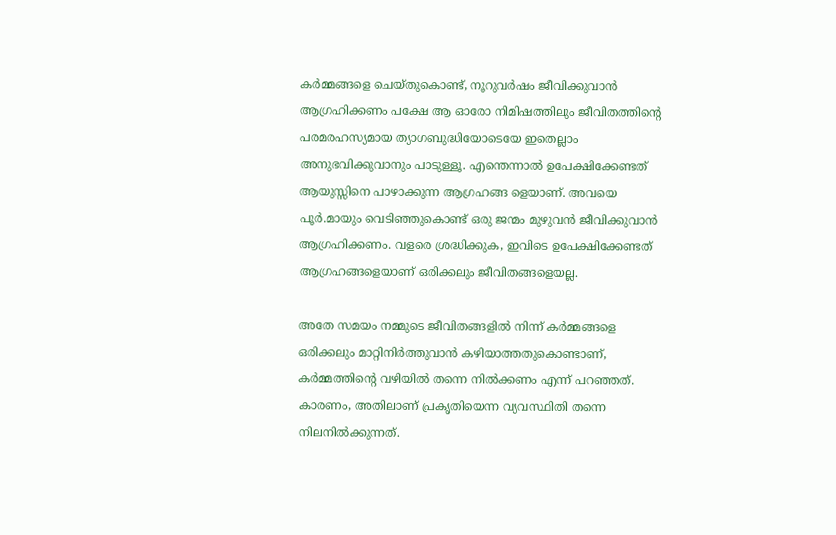കര്‍മ്മങ്ങളെ ചെയ്തുകൊണ്ട്, നൂറുവര്‍ഷം ജീവിക്കുവാന്‍ ആഗ്രഹിക്കണം പക്ഷേ ആ ഓരോ നിമിഷത്തിലും ജീവിതത്തിന്റെ പരമരഹസ്യമായ ത്യാഗബുദ്ധിയോടെയേ ഇതെല്ലാം അനുഭവിക്കുവാനും പാടുള്ളൂ. എന്തെന്നാല്‍ ഉപേക്ഷിക്കേണ്ടത് ആയുസ്സിനെ പാഴാക്കുന്ന ആഗ്രഹങ്ങ ളെയാണ്. അവയെ പൂര്‍.മായും വെടിഞ്ഞുകൊണ്ട് ഒരു ജന്മം മുഴുവന്‍ ജീവിക്കുവാന്‍ ആഗ്രഹിക്കണം. വളരെ ശ്രദ്ധിക്കുക, ഇവിടെ ഉപേക്ഷിക്കേണ്ടത് ആഗ്രഹങ്ങളെയാണ് ഒരിക്കലും ജീവിതങ്ങളെയല്ല.

അതേ സമയം നമ്മുടെ ജീവിതങ്ങളില്‍ നിന്ന് കര്‍മ്മങ്ങളെ ഒരിക്കലും മാറ്റിനിര്‍ത്തുവാന്‍ കഴിയാത്തതുകൊണ്ടാണ്, കര്‍മ്മത്തിന്റെ വഴിയില്‍ തന്നെ നില്‍ക്കണം എന്ന് പറഞ്ഞത്. കാരണം, അതിലാണ് പ്രകൃതിയെന്ന വ്യവസ്ഥിതി തന്നെ നിലനില്‍ക്കുന്നത്.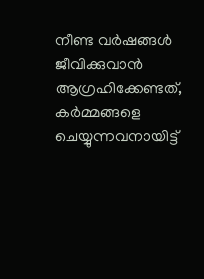നീണ്ട വര്‍ഷങ്ങള്‍ ജീവിക്കുവാന്‍ ആഗ്രഹിക്കേണ്ടത്, കര്‍മ്മങ്ങളെ ചെയ്യുന്നവനായിട്ട്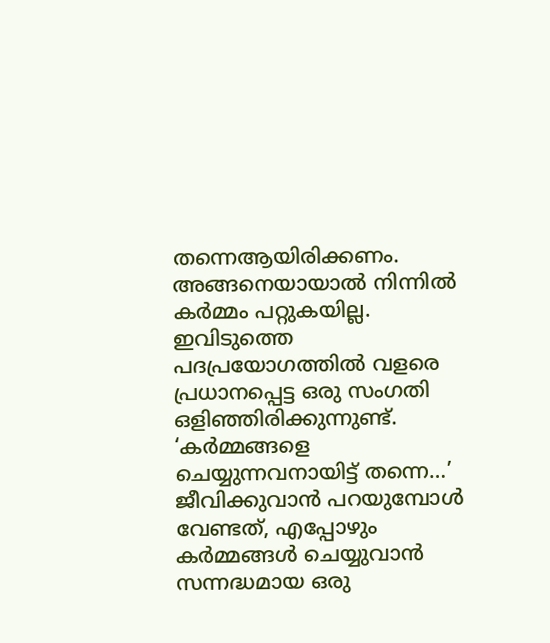തന്നെആയിരിക്കണം. അങ്ങനെയായാല്‍ നിന്നില്‍ കര്‍മ്മം പറ്റുകയില്ല. ഇവിടുത്തെ പദപ്രയോഗത്തില്‍ വളരെ പ്രധാനപ്പെട്ട ഒരു സംഗതി ഒളിഞ്ഞിരിക്കുന്നുണ്ട്. ‘കര്‍മ്മങ്ങളെ ചെയ്യുന്നവനായിട്ട് തന്നെ…’ ജീവിക്കുവാന്‍ പറയുമ്പോള്‍ വേണ്ടത്, എപ്പോഴും കര്‍മ്മങ്ങള്‍ ചെയ്യുവാന്‍ സന്നദ്ധമായ ഒരു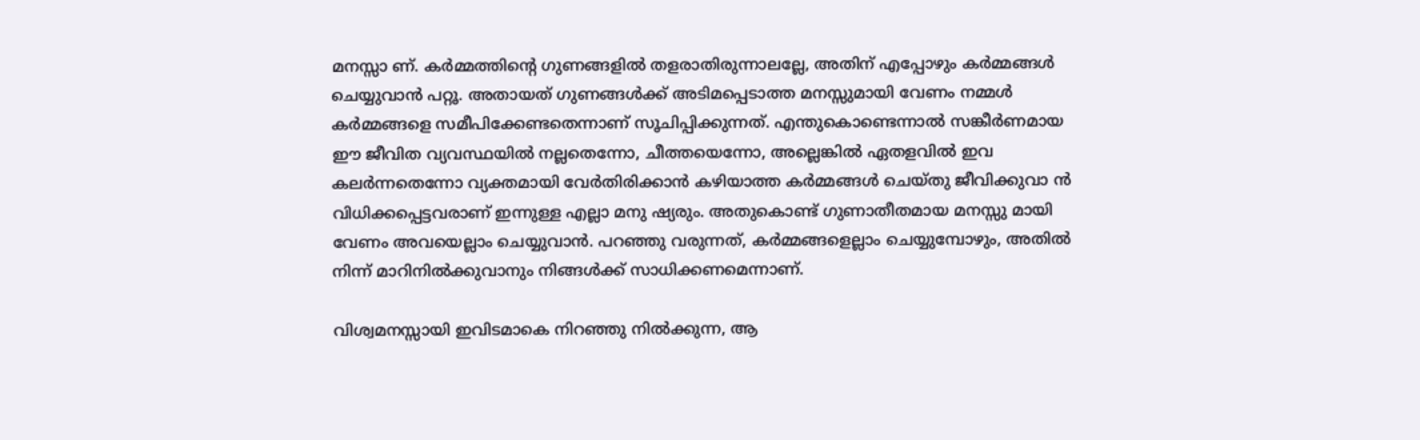മനസ്സാ ണ്. കര്‍മ്മത്തിന്റെ ഗുണങ്ങളില്‍ തളരാതിരുന്നാലല്ലേ, അതിന് എപ്പോഴും കര്‍മ്മങ്ങള്‍ ചെയ്യുവാന്‍ പറ്റൂ. അതായത് ഗുണങ്ങള്‍ക്ക് അടിമപ്പെടാത്ത മനസ്സുമായി വേണം നമ്മള്‍ കര്‍മ്മങ്ങളെ സമീപിക്കേണ്ടതെന്നാണ് സൂചിപ്പിക്കുന്നത്. എന്തുകൊണ്ടെന്നാല്‍ സങ്കീര്‍ണമായ ഈ ജീവിത വ്യവസ്ഥയില്‍ നല്ലതെന്നോ, ചീത്തയെന്നോ, അല്ലെങ്കില്‍ ഏതളവില്‍ ഇവ കലര്‍ന്നതെന്നോ വ്യക്തമായി വേര്‍തിരിക്കാന്‍ കഴിയാത്ത കര്‍മ്മങ്ങള്‍ ചെയ്തു ജീവിക്കുവാ ന്‍ വിധിക്കപ്പെട്ടവരാണ് ഇന്നുള്ള എല്ലാ മനു ഷ്യരും. അതുകൊണ്ട് ഗുണാതീതമായ മനസ്സു മായി വേണം അവയെല്ലാം ചെയ്യുവാന്‍. പറഞ്ഞു വരുന്നത്, കര്‍മ്മങ്ങളെല്ലാം ചെയ്യുമ്പോഴും, അതില്‍ നിന്ന് മാറിനില്‍ക്കുവാനും നിങ്ങള്‍ക്ക് സാധിക്കണമെന്നാണ്.

വിശ്വമനസ്സായി ഇവിടമാകെ നിറഞ്ഞു നില്‍ക്കുന്ന, ആ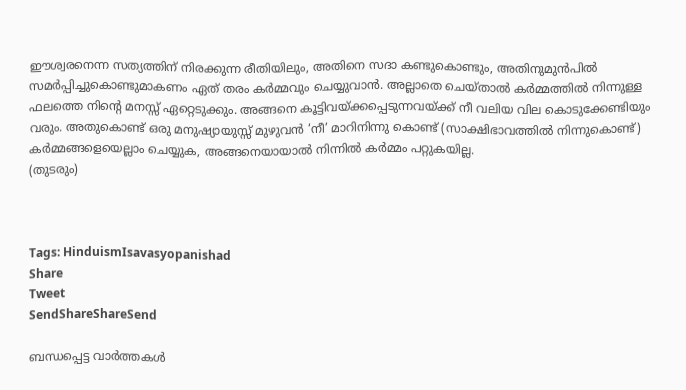ഈശ്വരനെന്ന സത്യത്തിന് നിരക്കുന്ന രീതിയിലും, അതിനെ സദാ കണ്ടുകൊണ്ടും, അതിനുമുന്‍പില്‍ സമര്‍പ്പിച്ചുകൊണ്ടുമാകണം ഏത് തരം കര്‍മ്മവും ചെയ്യുവാന്‍. അല്ലാതെ ചെയ്താല്‍ കര്‍മ്മത്തില്‍ നിന്നുള്ള ഫലത്തെ നിന്റെ മനസ്സ് ഏറ്റെടുക്കും. അങ്ങനെ കൂട്ടിവയ്‌ക്കപ്പെടുന്നവയ്‌ക്ക് നീ വലിയ വില കൊടുക്കേണ്ടിയും വരും. അതുകൊണ്ട് ഒരു മനുഷ്യായുസ്സ് മുഴുവന്‍ ‘നീ’ മാറിനിന്നു കൊണ്ട് (സാക്ഷിഭാവത്തില്‍ നിന്നുകൊണ്ട്) കര്‍മ്മങ്ങളെയെല്ലാം ചെയ്യുക, അങ്ങനെയായാല്‍ നിന്നില്‍ കര്‍മ്മം പറ്റുകയില്ല.
(തുടരും)



Tags: HinduismIsavasyopanishad
Share
Tweet
SendShareShareSend

ബന്ധപ്പെട്ട വാര്‍ത്തകള്‍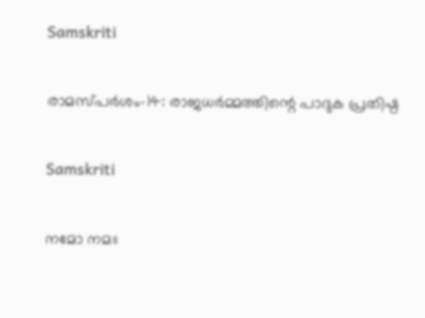Samskriti

രാമസ്പര്‍ശം-14: രാജധര്‍മ്മത്തിന്റെ പാദുക പ്രതിഷ്ഠ

Samskriti

നമോ നമഃ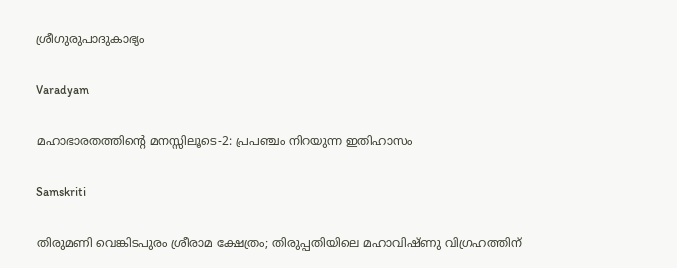ശ്രീഗുരുപാദുകാഭ്യം

Varadyam

മഹാഭാരതത്തിന്റെ മനസ്സിലൂടെ-2: പ്രപഞ്ചം നിറയുന്ന ഇതിഹാസം

Samskriti

തിരുമണി വെങ്കിടപുരം ശ്രീരാമ ക്ഷേത്രം; തിരുപ്പതിയിലെ മഹാവിഷ്ണു വിഗ്രഹത്തിന്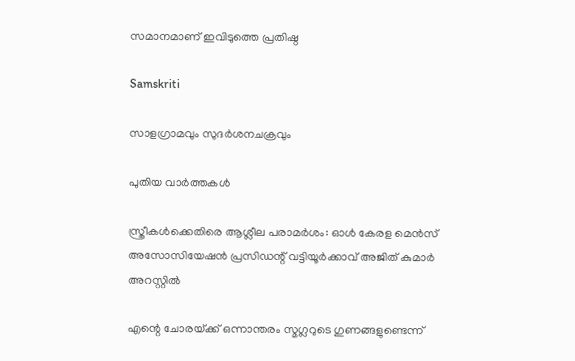സമാനമാണ് ഇവിടുത്തെ പ്രതിഷ്ഠ

Samskriti

സാളഗ്രാമവും സുദര്‍ശനചക്രവും

പുതിയ വാര്‍ത്തകള്‍

സ്ത്രീകള്‍ക്കെതിരെ ആശ്ലീല പരാമര്‍ശം: ഓള്‍ കേരള മെന്‍സ് അസോസിയേഷന്‍ പ്രസിഡന്റ് വട്ടിയൂര്‍ക്കാവ് അജിത് കുമാര്‍ അറസ്റ്റില്‍

എന്റെ ചോരയ്‌ക്ക് ഒന്നാന്തരം സ്മഗ്ലറുടെ ഗുണങ്ങളുണ്ടെന്ന്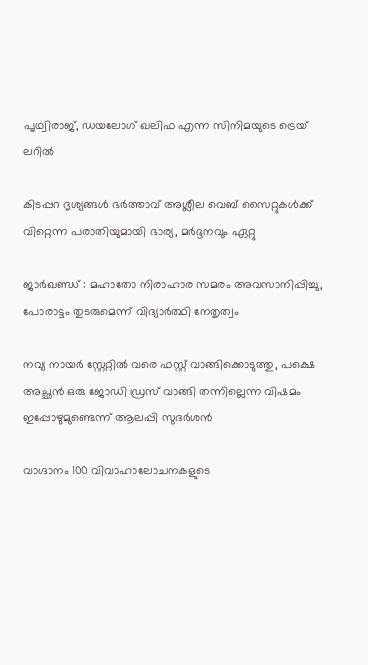പൃഥ്വിരാജ്, ഡയലോഗ് ഖലിഫ എന്ന സിനിമയുടെ ട്രെയ് ലറില്‍

കിടപ്പറ ദൃശ്യങ്ങള്‍ ഭര്‍ത്താവ് അശ്ലീല വെബ് സൈറ്റുകള്‍ക്ക് വിറ്റെന്ന പരാതിയുമായി ഭാര്യ, മര്‍ദ്ദനവും ഏറ്റു

ജാര്‍ഖണ്ഡ് : മഹാതോ നിരാഹാര സമരം അവസാനിപ്പിച്ചു, പോരാട്ടം തുടരുമെന്ന് വിദ്യാര്‍ത്ഥി നേതൃത്വം

നവ്യ നായര്‍ സ്റ്റേറ്റില്‍ വരെ ഫസ്റ്റ് വാങ്ങിക്കൊടുത്തു, പക്ഷെ അച്ഛന്‍ ഒരു ജോഡി ഡ്രസ് വാങ്ങി തന്നില്ലെന്ന വിഷമം ഇപ്പോഴുമുണ്ടെന്ന് ആലപ്പി സുദര്‍ശൻ

വാഗ്ദാനം 100 വിവാഹാലോചനകളുടെ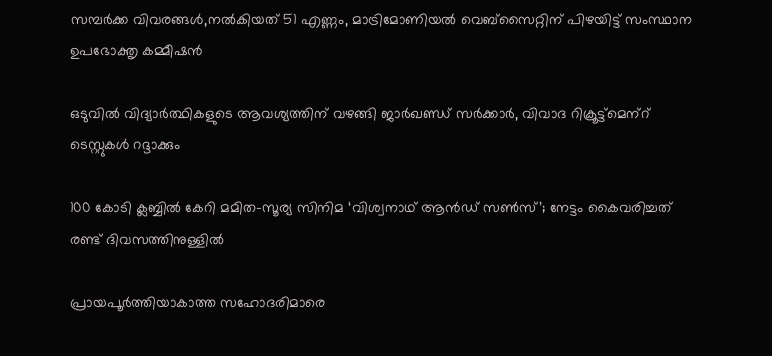സമ്പര്‍ക്ക വിവരങ്ങള്‍,നല്‍കിയത് 51 എണ്ണം, മാട്രിമോണിയല്‍ വെബ്സൈറ്റിന് പിഴയിട്ട് സംസ്ഥാന ഉപഭോക്തൃ കമ്മീഷന്‍

ഒടുവില്‍ വിദ്യാര്‍ത്ഥികളുടെ ആവശ്യത്തിന് വഴങ്ങി ജാര്‍ഖണ്ഡ് സര്‍ക്കാര്‍, വിവാദ റിക്രൂട്ട്‌മെന്‌റ് ടെസ്റ്റുകള്‍ റദ്ദാക്കും

100 കോടി ക്ലബ്ബില്‍ കേറി മമിത-സൂര്യ സിനിമ ‘വിശ്വനാഥ് ആൻഡ് സണ്‍സ്’; നേട്ടം കൈവരിച്ചത് രണ്ട് ദിവസത്തിനുള്ളില്‍

പ്രായപൂര്‍ത്തിയാകാത്ത സഹോദരിമാരെ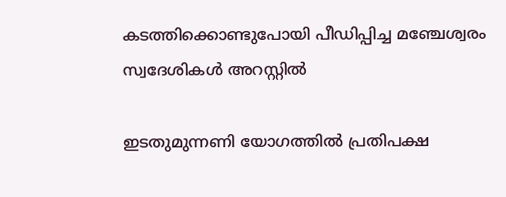കടത്തിക്കൊണ്ടുപോയി പീഡിപ്പിച്ച മഞ്ചേശ്വരം സ്വദേശികള്‍ അറസ്റ്റില്‍

ഇടതുമുന്നണി യോഗത്തില്‍ പ്രതിപക്ഷ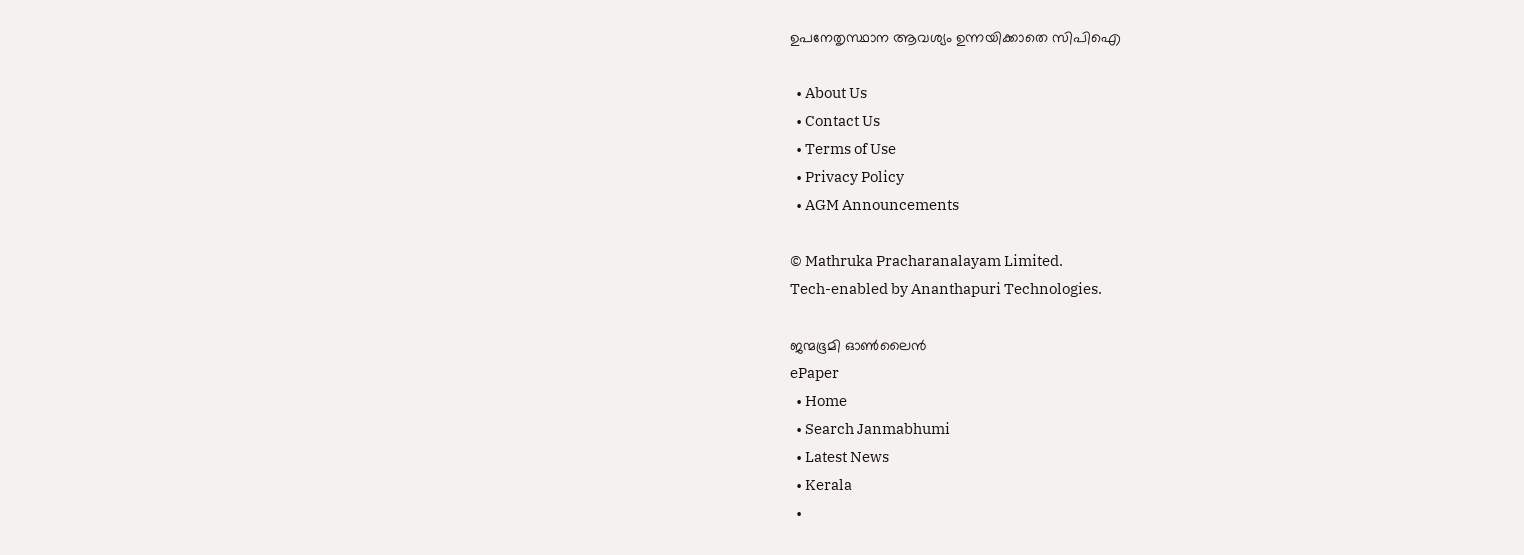ഉപനേതൃസ്ഥാന ആവശ്യം ഉന്നയിക്കാതെ സിപിഐ

  • About Us
  • Contact Us
  • Terms of Use
  • Privacy Policy
  • AGM Announcements

© Mathruka Pracharanalayam Limited.
Tech-enabled by Ananthapuri Technologies.

ജന്മഭൂമി ഓണ്‍ലൈന്‍
ePaper
  • Home
  • Search Janmabhumi
  • Latest News
  • Kerala
  •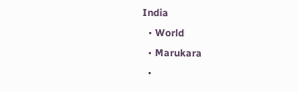India
  • World
  • Marukara
  •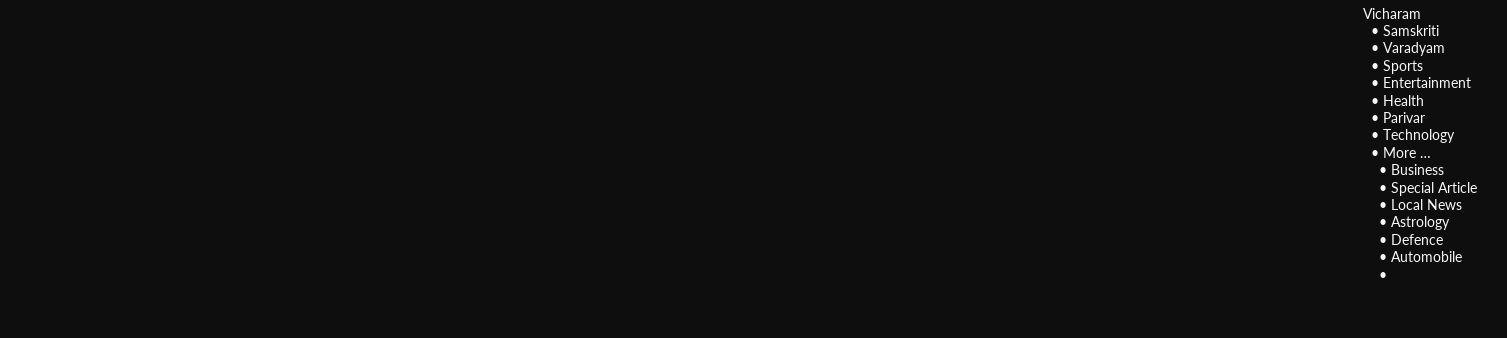Vicharam
  • Samskriti
  • Varadyam
  • Sports
  • Entertainment
  • Health
  • Parivar
  • Technology
  • More …
    • Business
    • Special Article
    • Local News
    • Astrology
    • Defence
    • Automobile
    •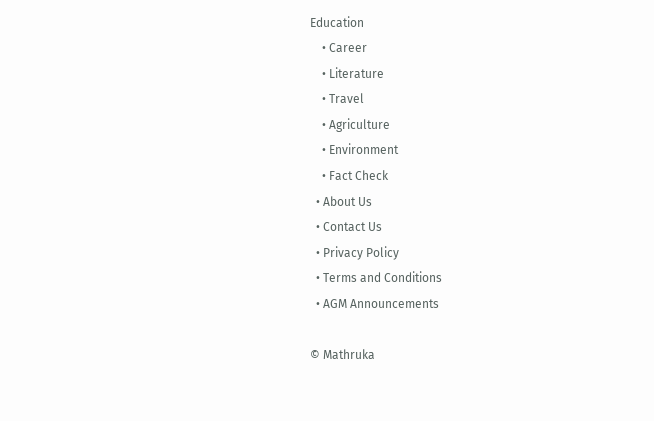Education
    • Career
    • Literature
    • Travel
    • Agriculture
    • Environment
    • Fact Check
  • About Us
  • Contact Us
  • Privacy Policy
  • Terms and Conditions
  • AGM Announcements

© Mathruka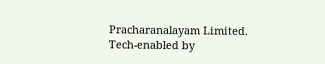Pracharanalayam Limited.
Tech-enabled by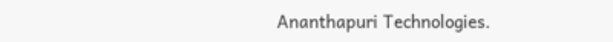Ananthapuri Technologies.